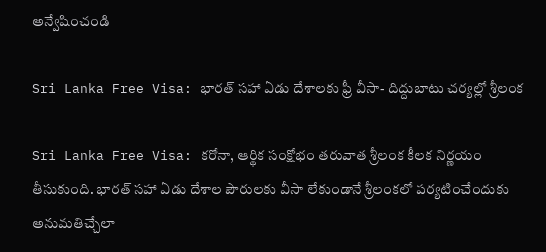అన్వేషించండి

Sri Lanka Free Visa: భారత్‌ సహా ఏడు దేశాలకు ఫ్రీ వీసా- దిద్దుబాటు చర్యల్లో శ్రీలంక

Sri Lanka Free Visa: కరోనా, ఆర్థిక సంక్షోభం తరువాత శ్రీలంక కీలక నిర్ణయం తీసుకుంది. భారత్‌ సహా ఏడు దేశాల పౌరులకు వీసా లేకుండానే శ్రీలంకలో పర్యటించేందుకు అనుమతిచ్చేలా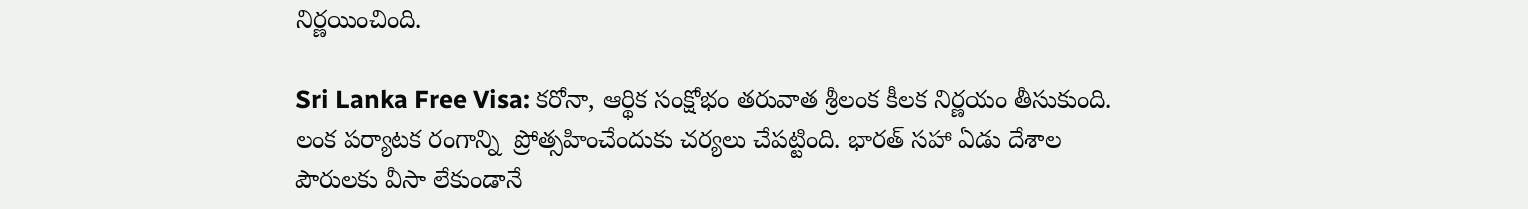నిర్ణయించింది.

Sri Lanka Free Visa: కరోనా, ఆర్థిక సంక్షోభం తరువాత శ్రీలంక కీలక నిర్ణయం తీసుకుంది. లంక పర్యాటక రంగాన్ని  ప్రోత్సహించేందుకు చర్యలు చేపట్టింది. భారత్‌ సహా ఏడు దేశాల పౌరులకు వీసా లేకుండానే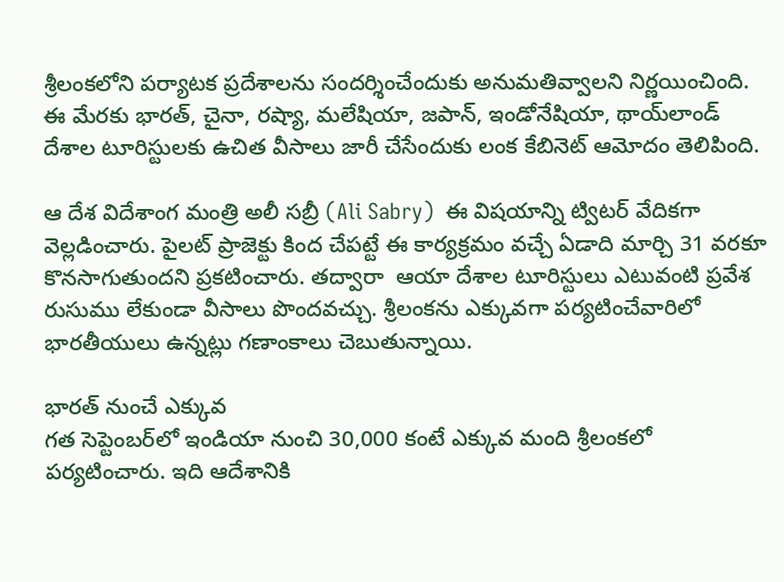శ్రీలంకలోని పర్యాటక ప్రదేశాలను సందర్శించేందుకు అనుమతివ్వాలని నిర్ణయించింది. ఈ మేరకు భారత్‌, చైనా, రష్యా, మలేషియా, జపాన్‌, ఇండోనేషియా, థాయ్‌లాండ్‌ దేశాల టూరిస్టులకు ఉచిత వీసాలు జారీ చేసేందుకు లంక కేబినెట్‌ ఆమోదం తెలిపింది.

ఆ దేశ విదేశాంగ మంత్రి అలీ సబ్రీ (Ali Sabry)  ఈ విషయాన్ని ట్విటర్ వేదికగా వెల్లడించారు. పైలట్ ప్రాజెక్టు కింద చేపట్టే ఈ కార్యక్రమం వచ్చే ఏడాది మార్చి 31 వరకూ కొనసాగుతుందని ప్రకటించారు. తద్వారా  ఆయా దేశాల టూరిస్టులు ఎటువంటి ప్రవేశ రుసుము లేకుండా వీసాలు పొందవచ్చు. శ్రీలంక‌ను ఎక్కువగా పర్యటించేవారిలో భారతీయులు ఉన్నట్లు గణాంకాలు చెబుతున్నాయి.

భారత్ నుంచే ఎక్కువ
గత సెప్టెంబర్‌లో ఇండియా నుంచి 30,000 కంటే ఎక్కువ మంది శ్రీలంకలో పర్యటించారు. ఇది ఆదేశానికి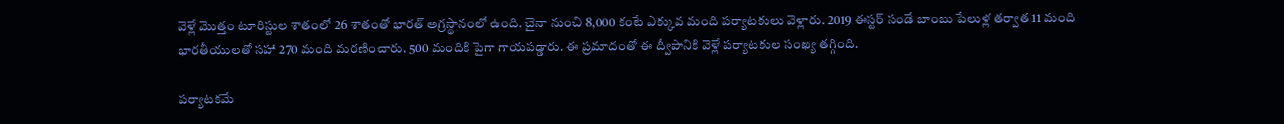వెళ్లే మొత్తం టూరిస్టుల శాతంలో 26 శాతంతో భారత్ అగ్రస్థానంలో ఉంది. చైనా నుంచి 8,000 కంటే ఎక్కువ మంది పర్యాటకులు వెళ్లారు. 2019 ఈస్టర్ సండే బాంబు పేలుళ్ల తర్వాత 11 మంది భారతీయులతో సహా 270 మంది మరణించారు. 500 మందికి పైగా గాయపడ్డారు. ఈ ప్రమాదంతో ఈ ద్వీపానికి వెళ్లే పర్యాటకుల సంఖ్య తగ్గింది.

పర్యాటకమే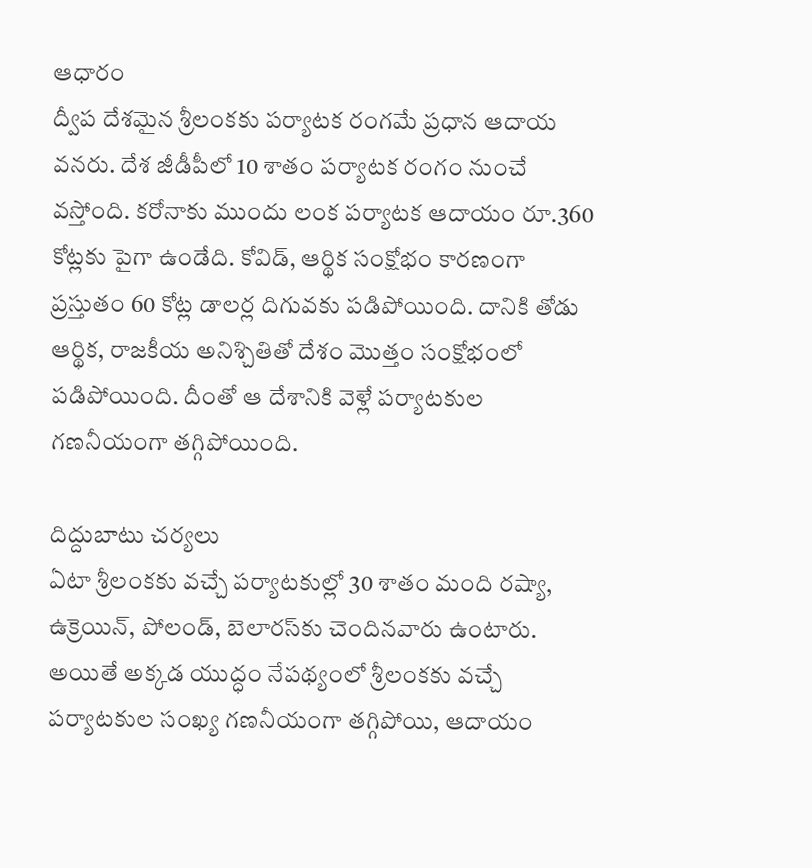ఆధారం
ద్వీప దేశమైన శ్రీలంకకు పర్యాటక రంగమే ప్రధాన ఆదాయ వనరు. దేశ జీడీపీలో 10 శాతం పర్యాటక రంగం నుంచే వస్తోంది. కరోనాకు ముందు లంక పర్యాటక ఆదాయం రూ.360 కోట్లకు పైగా ఉండేది. కోవిడ్, ఆర్థిక సంక్షోభం కారణంగా ప్రస్తుతం 60 కోట్ల డాలర్ల దిగువకు పడిపోయింది. దానికి తోడు ఆర్థిక, రాజకీయ అనిశ్చితితో దేశం మొత్తం సంక్షోభంలో పడిపోయింది. దీంతో ఆ దేశానికి వెళ్లే పర్యాటకుల గణనీయంగా తగ్గిపోయింది.

దిద్దుబాటు చర్యలు
ఏటా శ్రీలంకకు వచ్చే పర్యాటకుల్లో 30 శాతం మంది రష్యా, ఉక్రెయిన్‌, పోలండ్‌, బెలారస్‌కు చెందినవారు ఉంటారు. అయితే అక్కడ యుద్ధం నేపథ్యంలో శ్రీలంకకు వచ్చే పర్యాటకుల సంఖ్య గణనీయంగా తగ్గిపోయి, ఆదాయం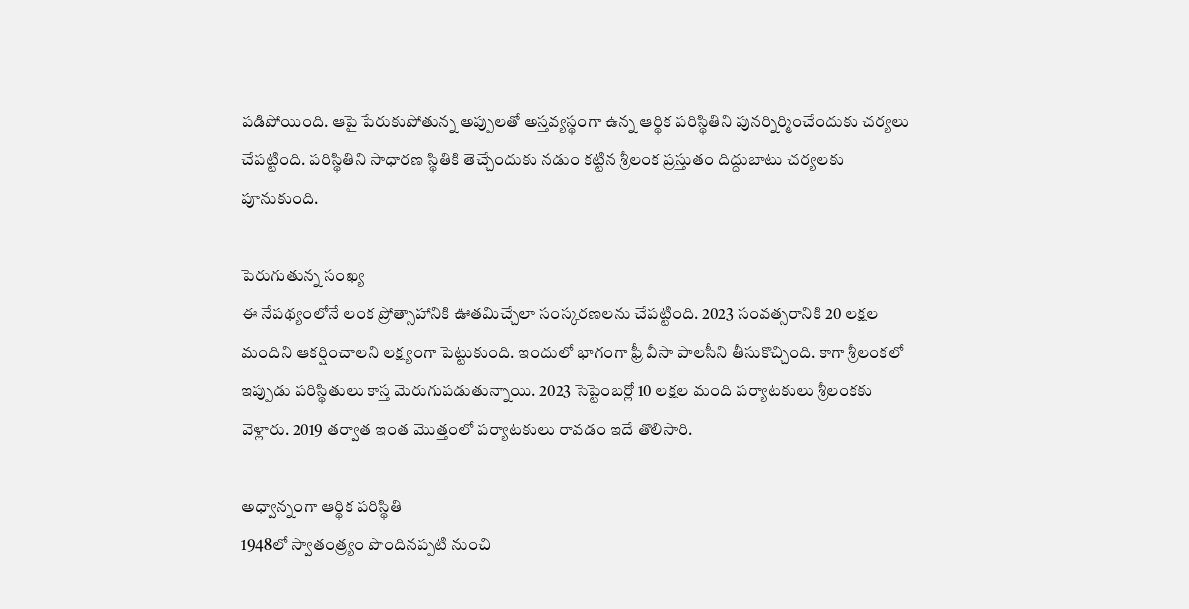పడిపోయింది. ఆపై పేరుకుపోతున్న అప్పులతో అస్తవ్యస్థంగా ఉన్న ఆర్థిక పరిస్థితిని పునర్నిర్మించేందుకు చర్యలు చేపట్టింది. పరిస్థితిని సాధారణ స్థితికి తెచ్చేందుకు నడుం కట్టిన శ్రీలంక ప్రస్తుతం దిద్దుబాటు చర్యలకు పూనుకుంది.

పెరుగుతున్న సంఖ్య
ఈ నేపథ్యంలోనే లంక ప్రోత్సాహానికి ఊతమిచ్చేలా సంస్కరణలను చేపట్టింది. 2023 సంవత్సరానికి 20 లక్షల మందిని ఆకర్షించాలని లక్ష్యంగా పెట్టుకుంది. ఇందులో భాగంగా ఫ్రీ వీసా పాలసీని తీసుకొచ్చింది. కాగా శ్రీలంకలో ఇప్పుడు పరిస్థితులు కాస్త మెరుగుపడుతున్నాయి. 2023 సెప్టెంబర్లో 10 లక్షల మంది పర్యాటకులు శ్రీలంకకు వెళ్లారు. 2019 తర్వాత ఇంత మొత్తంలో పర్యాటకులు రావడం ఇదే తొలిసారి.

అధ్వాన్నంగా ఆర్థిక పరిస్థితి
1948లో స్వాతంత్ర్యం పొందినప్పటి నుంచి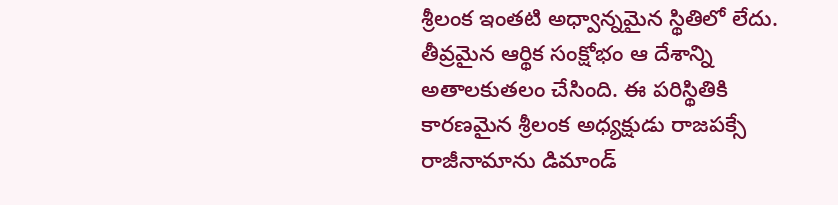శ్రీలంక ఇంతటి అధ్వాన్నమైన స్థితిలో లేదు. తీవ్రమైన ఆర్థిక సంక్షోభం ఆ దేశాన్ని అతాలకుతలం చేసింది. ఈ పరిస్థితికి కారణమైన శ్రీలంక అధ్యక్షుడు రాజపక్సే రాజీనామాను డిమాండ్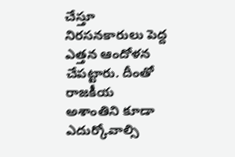చేస్తూ నిరసనకారులు పెద్ద ఎత్తన ఆందోళన చేపట్టారు. దీంతో రాజకీయ అశాంతిని కూడా ఎదుర్కోవాల్సి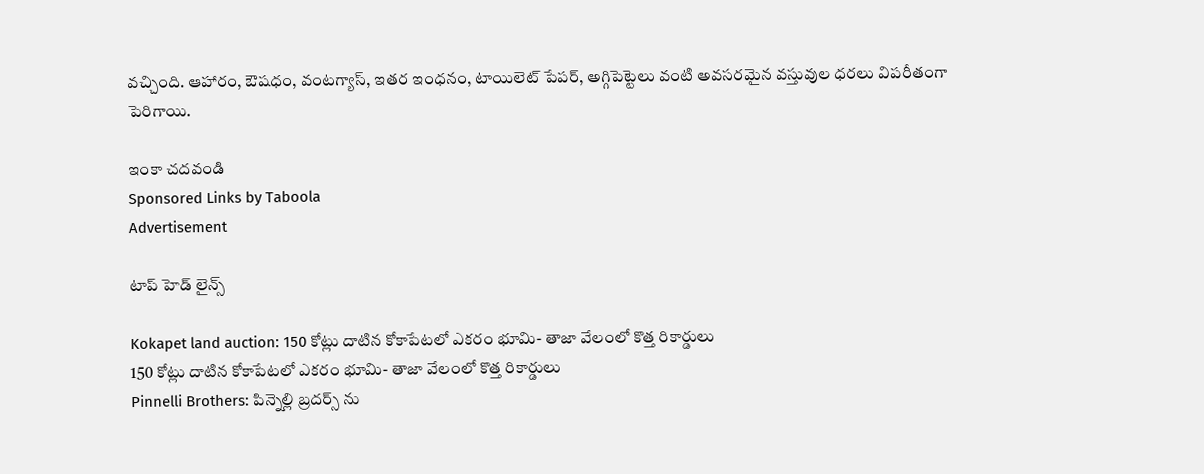వచ్చింది. ఆహారం, ఔషధం, వంటగ్యాస్, ఇతర ఇంధనం, టాయిలెట్ పేపర్, అగ్గిపెట్టెలు వంటి అవసరమైన వస్తువుల ధరలు విపరీతంగా పెరిగాయి.

ఇంకా చదవండి
Sponsored Links by Taboola
Advertisement

టాప్ హెడ్ లైన్స్

Kokapet land auction: 150 కోట్లు దాటిన కోకాపేటలో ఎకరం భూమి- తాజా వేలంలో కొత్త రికార్డులు
150 కోట్లు దాటిన కోకాపేటలో ఎకరం భూమి- తాజా వేలంలో కొత్త రికార్డులు
Pinnelli Brothers: పిన్నెల్లి బ్రదర్స్ ను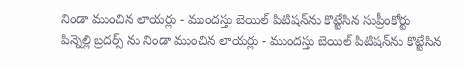నిండా ముంచిన లాయర్లు - ముందస్తు బెయిల్ పిటిషన్‌ను కొట్టేసిన సుప్రీంకోర్టు
పిన్నెల్లి బ్రదర్స్ ను నిండా ముంచిన లాయర్లు - ముందస్తు బెయిల్ పిటిషన్‌ను కొట్టేసిన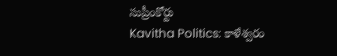సుప్రీంకోర్టు
Kavitha Politics: కాళేశ్వరం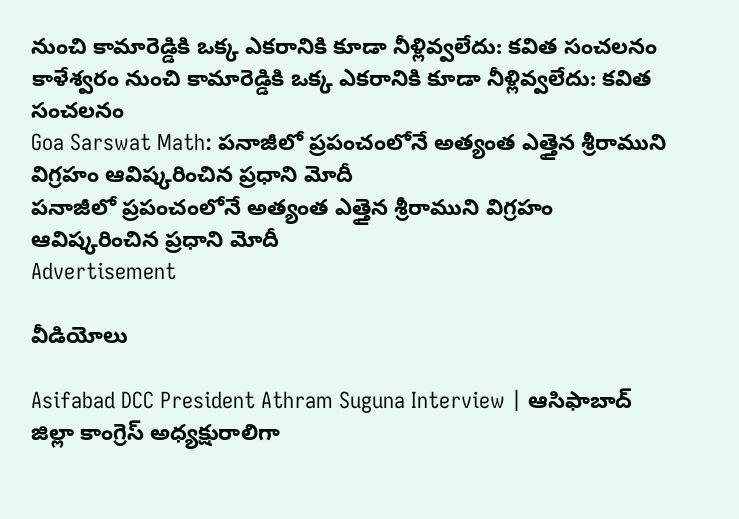నుంచి కామారెడ్డికి ఒక్క ఎకరానికి కూడా నీళ్లివ్వలేదు: కవిత సంచలనం
కాళేశ్వరం నుంచి కామారెడ్డికి ఒక్క ఎకరానికి కూడా నీళ్లివ్వలేదు: కవిత సంచలనం
Goa Sarswat Math: పనాజీలో ప్రపంచంలోనే అత్యంత ఎత్తైన శ్రీరాముని విగ్రహం ఆవిష్కరించిన ప్రధాని మోదీ
పనాజీలో ప్రపంచంలోనే అత్యంత ఎత్తైన శ్రీరాముని విగ్రహం ఆవిష్కరించిన ప్రధాని మోదీ
Advertisement

వీడియోలు

Asifabad DCC President Athram Suguna Interview | ఆసిఫాబాద్ జిల్లా కాంగ్రెస్ అధ్యక్షురాలిగా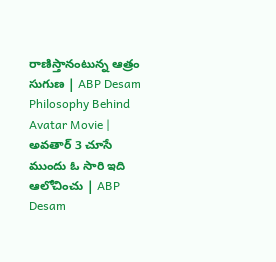రాణిస్తానంటున్న ఆత్రం సుగుణ | ABP Desam
Philosophy Behind Avatar Movie | అవతార్ 3 చూసే ముందు ఓ సారి ఇది ఆలోచించు | ABP Desam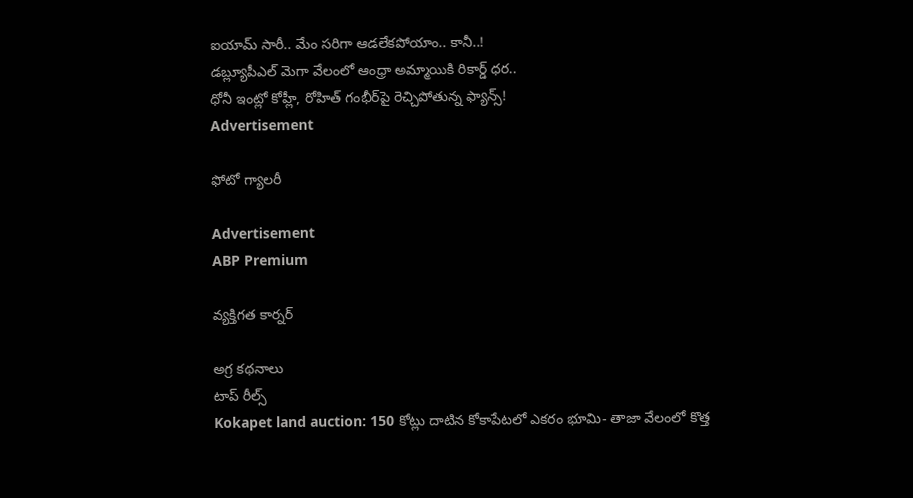ఐయామ్ సారీ.. మేం సరిగా ఆడలేకపోయాం.. కానీ..!
డబ్ల్యూపీఎల్‌ మెగా వేలంలో ఆంధ్రా అమ్మాయికి రికార్డ్ ధర..
ధోనీ ఇంట్లో కోహ్లీ, రోహిత్ గంభీర్‌పై రెచ్చిపోతున్న ఫ్యాన్స్!
Advertisement

ఫోటో గ్యాలరీ

Advertisement
ABP Premium

వ్యక్తిగత కార్నర్

అగ్ర కథనాలు
టాప్ రీల్స్
Kokapet land auction: 150 కోట్లు దాటిన కోకాపేటలో ఎకరం భూమి- తాజా వేలంలో కొత్త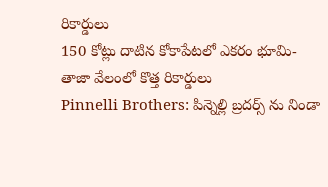రికార్డులు
150 కోట్లు దాటిన కోకాపేటలో ఎకరం భూమి- తాజా వేలంలో కొత్త రికార్డులు
Pinnelli Brothers: పిన్నెల్లి బ్రదర్స్ ను నిండా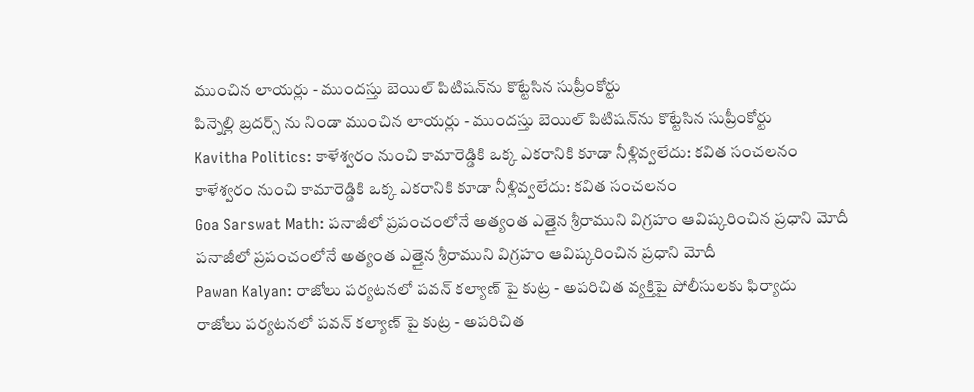ముంచిన లాయర్లు - ముందస్తు బెయిల్ పిటిషన్‌ను కొట్టేసిన సుప్రీంకోర్టు
పిన్నెల్లి బ్రదర్స్ ను నిండా ముంచిన లాయర్లు - ముందస్తు బెయిల్ పిటిషన్‌ను కొట్టేసిన సుప్రీంకోర్టు
Kavitha Politics: కాళేశ్వరం నుంచి కామారెడ్డికి ఒక్క ఎకరానికి కూడా నీళ్లివ్వలేదు: కవిత సంచలనం
కాళేశ్వరం నుంచి కామారెడ్డికి ఒక్క ఎకరానికి కూడా నీళ్లివ్వలేదు: కవిత సంచలనం
Goa Sarswat Math: పనాజీలో ప్రపంచంలోనే అత్యంత ఎత్తైన శ్రీరాముని విగ్రహం ఆవిష్కరించిన ప్రధాని మోదీ
పనాజీలో ప్రపంచంలోనే అత్యంత ఎత్తైన శ్రీరాముని విగ్రహం ఆవిష్కరించిన ప్రధాని మోదీ
Pawan Kalyan: రాజోలు పర్యటనలో పవన్ కల్యాణ్ పై కుట్ర - అపరిచిత వ్యక్తిపై పోలీసులకు ఫిర్యాదు
రాజోలు పర్యటనలో పవన్ కల్యాణ్ పై కుట్ర - అపరిచిత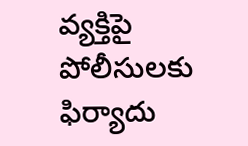వ్యక్తిపై పోలీసులకు ఫిర్యాదు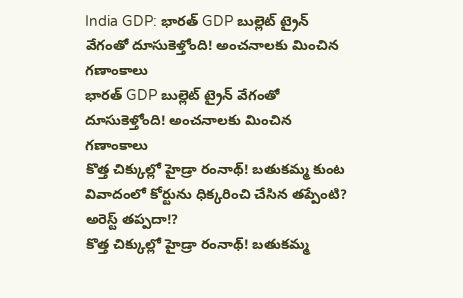India GDP: భారత్‌ GDP బుల్లెట్ ట్రైన్ వేగంతో దూసుకెళ్తోంది! అంచనాలకు మించిన గణాంకాలు
భారత్‌ GDP బుల్లెట్ ట్రైన్ వేగంతో దూసుకెళ్తోంది! అంచనాలకు మించిన గణాంకాలు
కొత్త చిక్కుల్లో హైడ్రా రంనాథ్! బతుకమ్మ కుంట వివాదంలో కోర్టును ధిక్కరించి చేసిన తప్పేంటి? అరెస్ట్ తప్పదా!?
కొత్త చిక్కుల్లో హైడ్రా రంనాథ్! బతుకమ్మ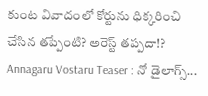కుంట వివాదంలో కోర్టును ధిక్కరించి చేసిన తప్పేంటి? అరెస్ట్ తప్పదా!?
Annagaru Vostaru Teaser : నో డైలాగ్స్...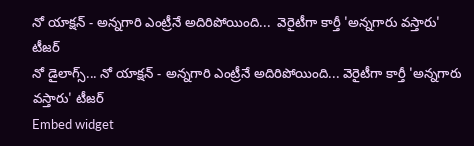నో యాక్షన్ - అన్నగారి ఎంట్రీనే అదిరిపోయింది...  వెరైటీగా కార్తీ 'అన్నగారు వస్తారు' టీజర్
నో డైలాగ్స్... నో యాక్షన్ - అన్నగారి ఎంట్రీనే అదిరిపోయింది... వెరైటీగా కార్తీ 'అన్నగారు వస్తారు' టీజర్
Embed widget